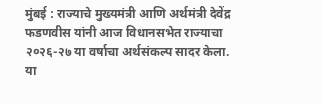मुंबई : राज्याचे मुख्यमंत्री आणि अर्थमंत्री देवेंद्र फडणवीस यांनी आज विधानसभेत राज्याचा २०२६-२७ या वर्षाचा अर्थसंकल्प सादर केला. या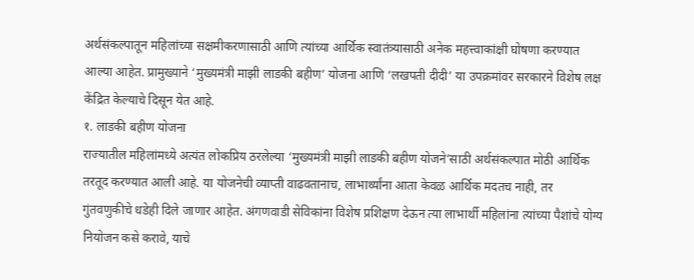अर्थसंकल्पातून महिलांच्या सक्षमीकरणासाठी आणि त्यांच्या आर्थिक स्वातंत्र्यासाठी अनेक महत्त्वाकांक्षी घोषणा करण्यात आल्या आहेत. प्रामुख्याने ‘मुख्यमंत्री माझी लाडकी बहीण’ योजना आणि ‘लखपती दीदी’ या उपक्रमांवर सरकारने विशेष लक्ष केंद्रित केल्याचे दिसून येत आहे.
१. लाडकी बहीण योजना
राज्यातील महिलांमध्ये अत्यंत लोकप्रिय ठरलेल्या ‘मुख्यमंत्री माझी लाडकी बहीण योजने’साठी अर्थसंकल्पात मोठी आर्थिक तरतूद करण्यात आली आहे. या योजनेची व्याप्ती वाढवतानाच, लाभार्थ्यांना आता केवळ आर्थिक मदतच नाही, तर गुंतवणुकीचे धडेही दिले जाणार आहेत. अंगणवाडी सेविकांना विशेष प्रशिक्षण देऊन त्या लाभार्थी महिलांना त्यांच्या पैशांचे योग्य नियोजन कसे करावे, याचे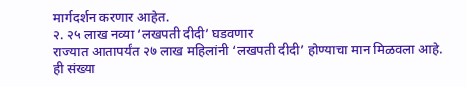मार्गदर्शन करणार आहेत.
२. २५ लाख नव्या ‘लखपती दीदी’ घडवणार
राज्यात आतापर्यंत २७ लाख महिलांनी ‘लखपती दीदी’ होण्याचा मान मिळवला आहे. ही संख्या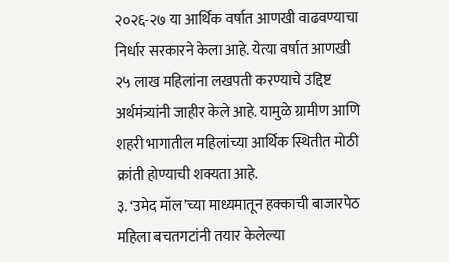२०२६-२७ या आर्थिक वर्षात आणखी वाढवण्याचा निर्धार सरकारने केला आहे. येत्या वर्षात आणखी २५ लाख महिलांना लखपती करण्याचे उद्दिष्ट अर्थमंत्र्यांनी जाहीर केले आहे. यामुळे ग्रामीण आणि शहरी भागातील महिलांच्या आर्थिक स्थितीत मोठी क्रांती होण्याची शक्यता आहे.
३. ‘उमेद मॉल’च्या माध्यमातून हक्काची बाजारपेठ
महिला बचतगटांनी तयार केलेल्या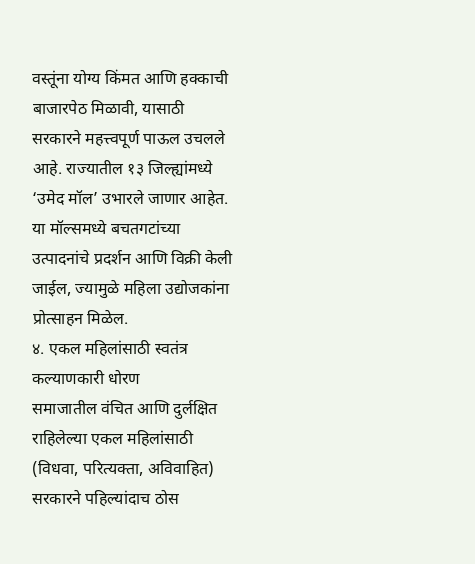वस्तूंना योग्य किंमत आणि हक्काची बाजारपेठ मिळावी, यासाठी सरकारने महत्त्वपूर्ण पाऊल उचलले आहे. राज्यातील १३ जिल्ह्यांमध्ये ‘उमेद मॉल’ उभारले जाणार आहेत. या मॉल्समध्ये बचतगटांच्या उत्पादनांचे प्रदर्शन आणि विक्री केली जाईल, ज्यामुळे महिला उद्योजकांना प्रोत्साहन मिळेल.
४. एकल महिलांसाठी स्वतंत्र कल्याणकारी धोरण
समाजातील वंचित आणि दुर्लक्षित राहिलेल्या एकल महिलांसाठी (विधवा, परित्यक्ता, अविवाहित) सरकारने पहिल्यांदाच ठोस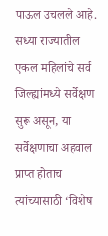पाऊल उचलले आहे. सध्या राज्यातील एकल महिलांचे सर्व जिल्ह्यांमध्ये सर्वेक्षण सुरू असून, या सर्वेक्षणाचा अहवाल प्राप्त होताच त्यांच्यासाठी ‘विशेष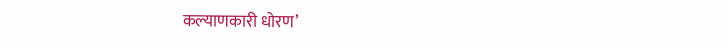कल्याणकारी धोरण’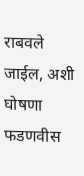राबवले जाईल, अशी घोषणा फडणवीस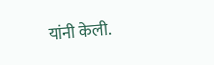यांनी केली.